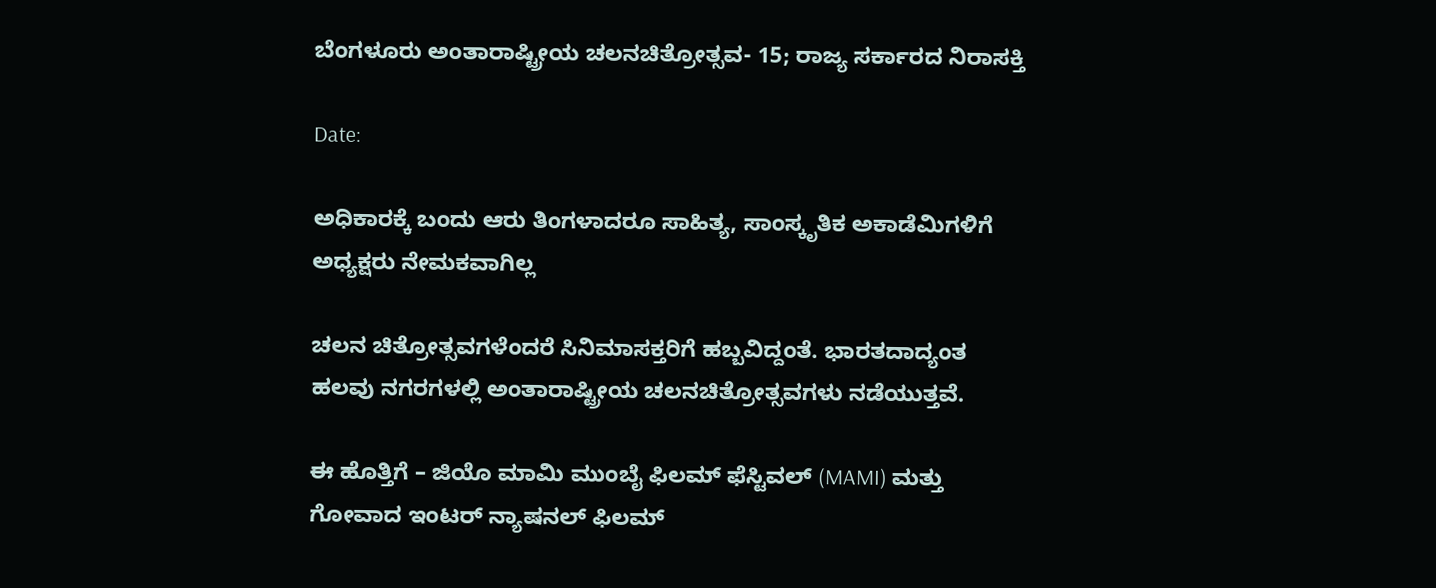ಬೆಂಗಳೂರು ಅಂತಾರಾಷ್ಟ್ರೀಯ ಚಲನಚಿತ್ರೋತ್ಸವ- 15; ರಾಜ್ಯ ಸರ್ಕಾರದ ನಿರಾಸಕ್ತಿ

Date:

ಅಧಿಕಾರಕ್ಕೆ ಬಂದು ಆರು ತಿಂಗಳಾದರೂ ಸಾಹಿತ್ಯ, ಸಾಂಸ್ಕೃತಿಕ ಅಕಾಡೆಮಿಗಳಿಗೆ ಅಧ್ಯಕ್ಷರು ನೇಮಕವಾಗಿಲ್ಲ

ಚಲನ ಚಿತ್ರೋತ್ಸವಗಳೆಂದರೆ ಸಿನಿಮಾಸಕ್ತರಿಗೆ ಹಬ್ಬವಿದ್ದಂತೆ. ಭಾರತದಾದ್ಯಂತ ಹಲವು ನಗರಗಳಲ್ಲಿ ಅಂತಾರಾಷ್ಟ್ರೀಯ ಚಲನಚಿತ್ರೋತ್ಸವಗಳು ನಡೆಯುತ್ತವೆ.

ಈ ಹೊತ್ತಿಗೆ – ಜಿಯೊ ಮಾಮಿ ಮುಂಬೈ ಫಿಲಮ್ ಫೆಸ್ಟಿವಲ್ (MAMI) ಮತ್ತು ಗೋವಾದ ಇಂಟರ್ ನ್ಯಾಷನಲ್ ಫಿಲಮ್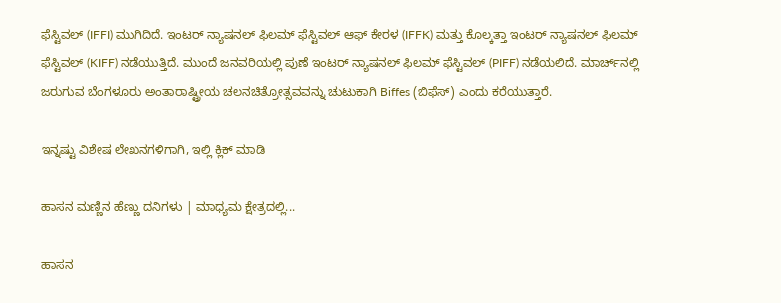ಫೆಸ್ಟಿವಲ್ (IFFI) ಮುಗಿದಿದೆ. ಇಂಟರ್ ನ್ಯಾಷನಲ್ ಫಿಲಮ್ ಫೆಸ್ಟಿವಲ್ ಆಫ್ ಕೇರಳ (IFFK) ಮತ್ತು ಕೊಲ್ಕತ್ತಾ ಇಂಟರ್ ನ್ಯಾಷನಲ್ ಫಿಲಮ್ ಫೆಸ್ಟಿವಲ್ (KIFF) ನಡೆಯುತ್ತಿದೆ. ಮುಂದೆ ಜನವರಿಯಲ್ಲಿ ಪುಣೆ ಇಂಟರ್ ನ್ಯಾಷನಲ್ ಫಿಲಮ್ ಫೆಸ್ಟಿವಲ್ (PIFF) ನಡೆಯಲಿದೆ. ಮಾರ್ಚ್‌‌ನಲ್ಲಿ ಜರುಗುವ ಬೆಂಗಳೂರು ಅಂತಾರಾಷ್ಟ್ರೀಯ ಚಲನಚಿತ್ರೋತ್ಸವವನ್ನು ಚುಟುಕಾಗಿ Biffes (ಬಿಫೆಸ್) ಎಂದು ಕರೆಯುತ್ತಾರೆ.

ಇನ್ನಷ್ಟು ವಿಶೇಷ ಲೇಖನಗಳಿಗಾಗಿ, ಇಲ್ಲಿ ಕ್ಲಿಕ್ ಮಾಡಿ

ಹಾಸನ ಮಣ್ಣಿನ ಹೆಣ್ಣು ದನಿಗಳು | ಮಾಧ್ಯಮ ಕ್ಷೇತ್ರದಲ್ಲಿ...

ಹಾಸನ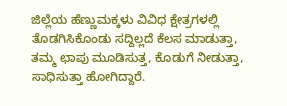ಜಿಲ್ಲೆಯ ಹೆಣ್ಣುಮಕ್ಕಳು ವಿವಿಧ ಕ್ಷೇತ್ರಗಳಲ್ಲಿ ತೊಡಗಿಸಿಕೊಂಡು ಸದ್ದಿಲ್ಲದೆ ಕೆಲಸ ಮಾಡುತ್ತಾ, ತಮ್ಮ ಛಾಪು ಮೂಡಿಸುತ್ತ, ಕೊಡುಗೆ ನೀಡುತ್ತಾ, ಸಾಧಿಸುತ್ತಾ ಹೋಗಿದ್ದಾರೆ.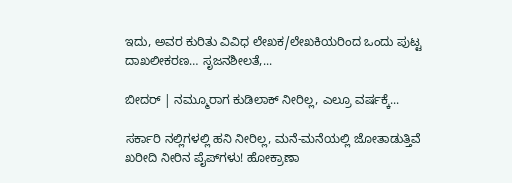ಇದು, ಅವರ ಕುರಿತು ವಿವಿಧ ಲೇಖಕ/ಲೇಖಕಿಯರಿಂದ ಒಂದು ಪುಟ್ಟ ದಾಖಲೀಕರಣ… ಸೃಜನಶೀಲತೆ,...

ಬೀದರ್ | ನಮ್ಮೂರಾಗ ಕುಡಿಲಾಕ್ ನೀರಿಲ್ಲ, ಎಲ್ರೂ ವರ್ಷಕ್ಕೆ...

ಸರ್ಕಾರಿ ನಲ್ಲಿಗಳಲ್ಲಿ ಹನಿ ನೀರಿಲ್ಲ, ಮನೆ-ಮನೆಯಲ್ಲಿ ಜೋತಾಡುತ್ತಿವೆ ಖರೀದಿ ನೀರಿನ ಪೈಪ್‌ಗಳು! ಹೋಕ್ರಾಣಾ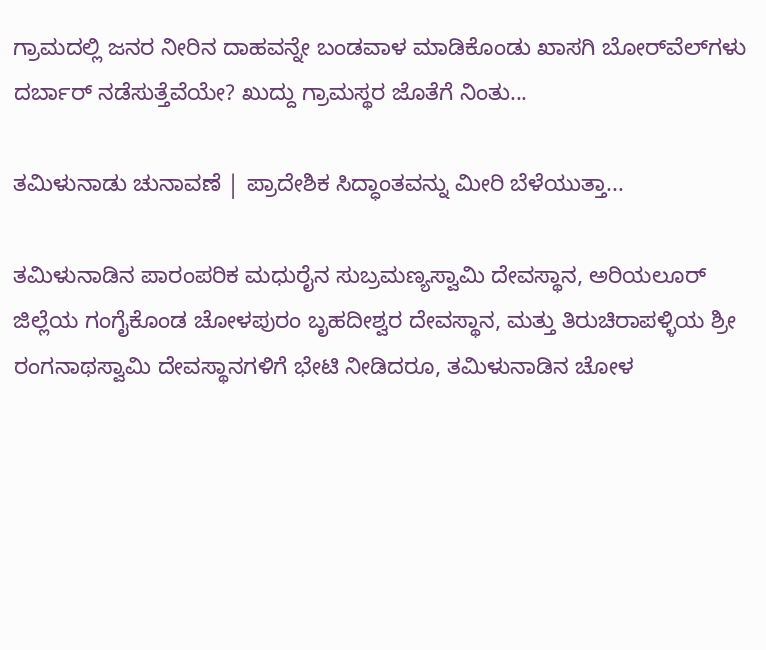ಗ್ರಾಮದಲ್ಲಿ ಜನರ ನೀರಿನ ದಾಹವನ್ನೇ ಬಂಡವಾಳ ಮಾಡಿಕೊಂಡು ಖಾಸಗಿ ಬೋರ್‌ವೆಲ್‌ಗಳು ದರ್ಬಾರ್‌ ನಡೆಸುತ್ತೆವೆಯೇ? ಖುದ್ದು ಗ್ರಾಮಸ್ಥರ ಜೊತೆಗೆ ನಿಂತು...

ತಮಿಳುನಾಡು ಚುನಾವಣೆ | ಪ್ರಾದೇಶಿಕ ಸಿದ್ಧಾಂತವನ್ನು ಮೀರಿ ಬೆಳೆಯುತ್ತಾ...

ತಮಿಳುನಾಡಿನ ಪಾರಂಪರಿಕ ಮಧುರೈನ ಸುಬ್ರಮಣ್ಯಸ್ವಾಮಿ ದೇವಸ್ಥಾನ, ಅರಿಯಲೂರ್ ಜಿಲ್ಲೆಯ ಗಂಗೈಕೊಂಡ ಚೋಳಪುರಂ ಬೃಹದೀಶ್ವರ ದೇವಸ್ಥಾನ, ಮತ್ತು ತಿರುಚಿರಾಪಳ್ಳಿಯ ಶ್ರೀ ರಂಗನಾಥಸ್ವಾಮಿ ದೇವಸ್ಥಾನಗಳಿಗೆ ಭೇಟಿ ನೀಡಿದರೂ, ತಮಿಳುನಾಡಿನ ಚೋಳ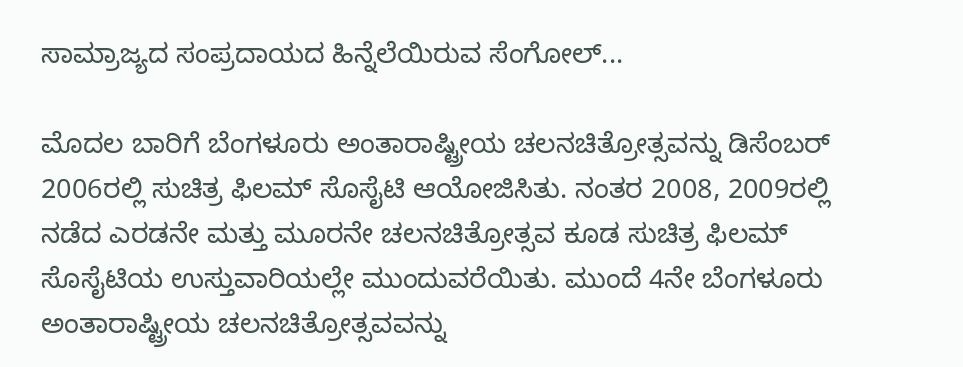ಸಾಮ್ರಾಜ್ಯದ ಸಂಪ್ರದಾಯದ ಹಿನ್ನೆಲೆಯಿರುವ ಸೆಂಗೋಲ್...

ಮೊದಲ ಬಾರಿಗೆ ಬೆಂಗಳೂರು ಅಂತಾರಾಷ್ಟ್ರೀಯ ಚಲನಚಿತ್ರೋತ್ಸವನ್ನು ಡಿಸೆಂಬರ್ 2006ರಲ್ಲಿ ಸುಚಿತ್ರ ಫಿಲಮ್ ಸೊಸೈಟಿ ಆಯೋಜಿಸಿತು. ನಂತರ 2008, 2009ರಲ್ಲಿ ನಡೆದ ಎರಡನೇ ಮತ್ತು ಮೂರನೇ ಚಲನಚಿತ್ರೋತ್ಸವ ಕೂಡ ಸುಚಿತ್ರ ಫಿಲಮ್ ಸೊಸೈಟಿಯ ಉಸ್ತುವಾರಿಯಲ್ಲೇ ಮುಂದುವರೆಯಿತು. ಮುಂದೆ 4ನೇ ಬೆಂಗಳೂರು ಅಂತಾರಾಷ್ಟ್ರೀಯ ಚಲನಚಿತ್ರೋತ್ಸವವನ್ನು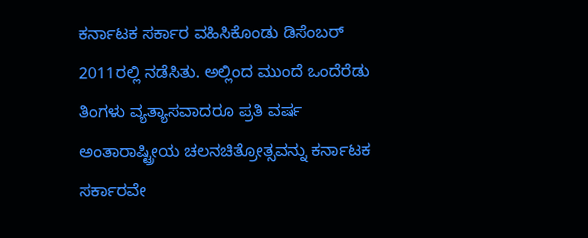ಕರ್ನಾಟಕ ಸರ್ಕಾರ ವಹಿಸಿಕೊಂಡು ಡಿಸೆಂಬರ್ 2011ರಲ್ಲಿ ನಡೆಸಿತು. ಅಲ್ಲಿಂದ ಮುಂದೆ ಒಂದೆರೆಡು ತಿಂಗಳು ವ್ಯತ್ಯಾಸವಾದರೂ ಪ್ರತಿ ವರ್ಷ ಅಂತಾರಾಷ್ಟ್ರೀಯ ಚಲನಚಿತ್ರೋತ್ಸವನ್ನು ಕರ್ನಾಟಕ ಸರ್ಕಾರವೇ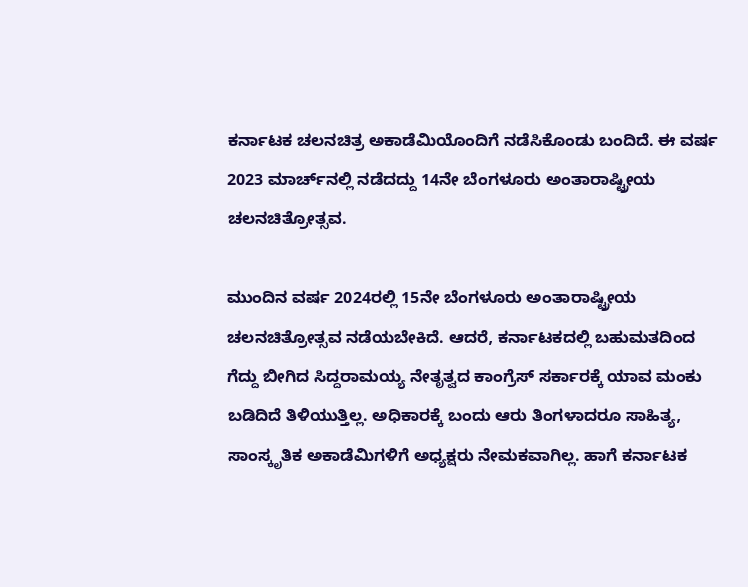ಕರ್ನಾಟಕ ಚಲನಚಿತ್ರ ಅಕಾಡೆಮಿಯೊಂದಿಗೆ ನಡೆಸಿಕೊಂಡು ಬಂದಿದೆ. ಈ ವರ್ಷ 2023 ಮಾರ್ಚ್‌ನಲ್ಲಿ ನಡೆದದ್ದು 14ನೇ ಬೆಂಗಳೂರು ಅಂತಾರಾಷ್ಟ್ರೀಯ ಚಲನಚಿತ್ರೋತ್ಸವ.

ಮುಂದಿನ ವರ್ಷ 2024ರಲ್ಲಿ 15ನೇ ಬೆಂಗಳೂರು ಅಂತಾರಾಷ್ಟ್ರೀಯ ಚಲನಚಿತ್ರೋತ್ಸವ ನಡೆಯಬೇಕಿದೆ. ಆದರೆ, ಕರ್ನಾಟಕದಲ್ಲಿ ಬಹುಮತದಿಂದ ಗೆದ್ದು ಬೀಗಿದ ಸಿದ್ದರಾಮಯ್ಯ ನೇತೃತ್ವದ ಕಾಂಗ್ರೆಸ್ ಸರ್ಕಾರಕ್ಕೆ ಯಾವ ಮಂಕು ಬಡಿದಿದೆ ತಿಳಿಯುತ್ತಿಲ್ಲ. ಅಧಿಕಾರಕ್ಕೆ ಬಂದು ಆರು ತಿಂಗಳಾದರೂ ಸಾಹಿತ್ಯ, ಸಾಂಸ್ಕೃತಿಕ ಅಕಾಡೆಮಿಗಳಿಗೆ ಅಧ್ಯಕ್ಷರು ನೇಮಕವಾಗಿಲ್ಲ. ಹಾಗೆ ಕರ್ನಾಟಕ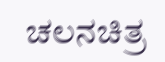ಚಲನಚಿತ್ರ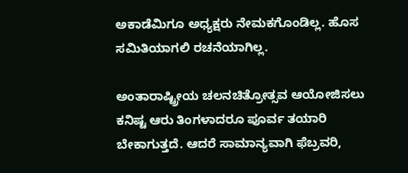ಅಕಾಡೆಮಿಗೂ ಅಧ್ಯಕ್ಷರು ನೇಮಕಗೊಂಡಿಲ್ಲ. ಹೊಸ ಸಮಿತಿಯಾಗಲಿ ರಚನೆಯಾಗಿಲ್ಲ.

ಅಂತಾರಾಷ್ಟ್ರೀಯ ಚಲನಚಿತ್ರೋತ್ಸವ ಆಯೋಜಿಸಲು ಕನಿಷ್ಟ ಆರು ತಿಂಗಳಾದರೂ ಪೂರ್ವ ತಯಾರಿ ಬೇಕಾಗುತ್ತದೆ. ಆದರೆ ಸಾಮಾನ್ಯವಾಗಿ ಫೆಬ್ರವರಿ,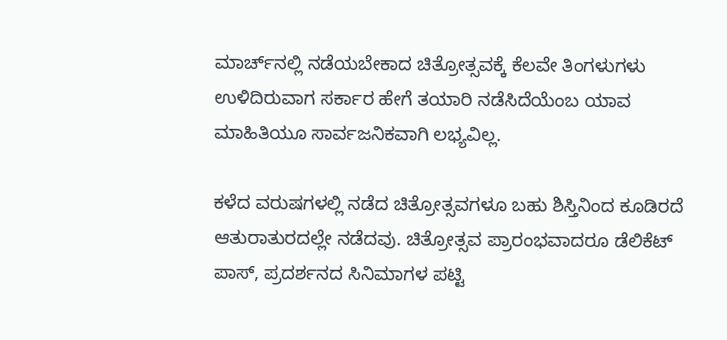ಮಾರ್ಚ್‌ನಲ್ಲಿ ನಡೆಯಬೇಕಾದ ಚಿತ್ರೋತ್ಸವಕ್ಕೆ ಕೆಲವೇ ತಿಂಗಳುಗಳು ಉಳಿದಿರುವಾಗ ಸರ್ಕಾರ ಹೇಗೆ ತಯಾರಿ ನಡೆಸಿದೆಯೆಂಬ ಯಾವ ಮಾಹಿತಿಯೂ ಸಾರ್ವಜನಿಕವಾಗಿ ಲಭ್ಯವಿಲ್ಲ.

ಕಳೆದ ವರುಷಗಳಲ್ಲಿ ನಡೆದ ಚಿತ್ರೋತ್ಸವಗಳೂ ಬಹು ಶಿಸ್ತಿನಿಂದ ಕೂಡಿರದೆ ಆತುರಾತುರದಲ್ಲೇ ನಡೆದವು. ಚಿತ್ರೋತ್ಸವ ಪ್ರಾರಂಭವಾದರೂ ಡೆಲಿಕೆಟ್ ಪಾಸ್, ಪ್ರದರ್ಶನದ ಸಿನಿಮಾಗಳ ಪಟ್ಟಿ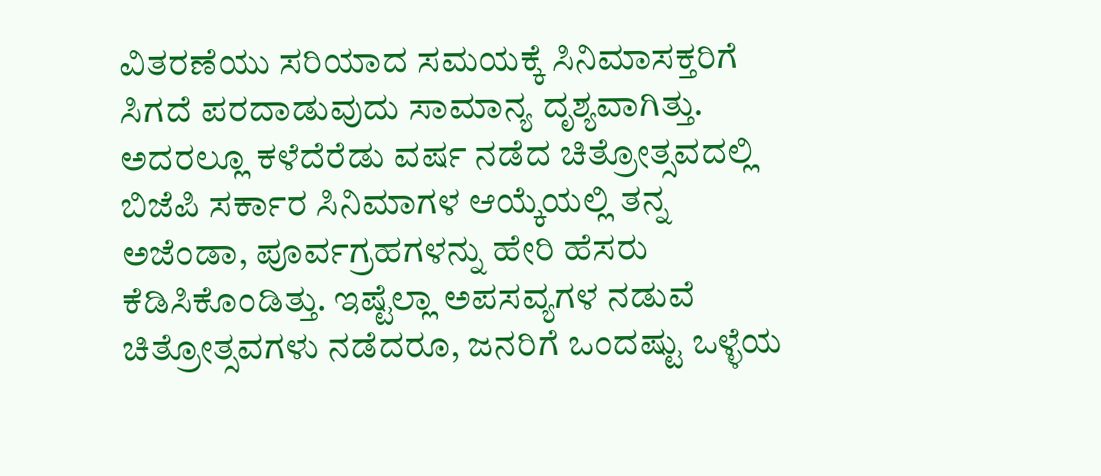ವಿತರಣೆಯು ಸರಿಯಾದ ಸಮಯಕ್ಕೆ ಸಿನಿಮಾಸಕ್ತರಿಗೆ ಸಿಗದೆ ಪರದಾಡುವುದು ಸಾಮಾನ್ಯ ದೃಶ್ಯವಾಗಿತ್ತು. ಅದರಲ್ಲೂ ಕಳೆದೆರೆಡು ವರ್ಷ ನಡೆದ ಚಿತ್ರೋತ್ಸವದಲ್ಲಿ ಬಿಜೆಪಿ ಸರ್ಕಾರ ಸಿನಿಮಾಗಳ ಆಯ್ಕೆಯಲ್ಲಿ ತನ್ನ ಅಜೆಂಡಾ, ಪೂರ್ವಗ್ರಹಗಳನ್ನು ಹೇರಿ ಹೆಸರು ಕೆಡಿಸಿಕೊಂಡಿತ್ತು. ಇಷ್ಟೆಲ್ಲಾ ಅಪಸವ್ಯಗಳ ನಡುವೆ ಚಿತ್ರೋತ್ಸವಗಳು ನಡೆದರೂ, ಜನರಿಗೆ ಒಂದಷ್ಟು ಒಳ್ಳೆಯ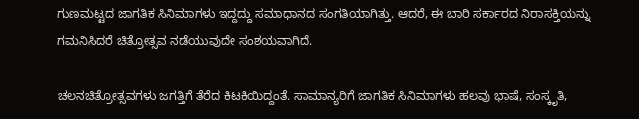ಗುಣಮಟ್ಟದ ಜಾಗತಿಕ ಸಿನಿಮಾಗಳು ಇದ್ದದ್ದು ಸಮಾಧಾನದ ಸಂಗತಿಯಾಗಿತ್ತು. ಆದರೆ, ಈ ಬಾರಿ ಸರ್ಕಾರದ ನಿರಾಸಕ್ತಿಯನ್ನು ಗಮನಿಸಿದರೆ ಚಿತ್ರೋತ್ಸವ ನಡೆಯುವುದೇ ಸಂಶಯವಾಗಿದೆ.

ಚಲನಚಿತ್ರೋತ್ಸವಗಳು ಜಗತ್ತಿಗೆ ತೆರೆದ ಕಿಟಕಿಯಿದ್ದಂತೆ. ಸಾಮಾನ್ಯರಿಗೆ ಜಾಗತಿಕ ಸಿನಿಮಾಗಳು ಹಲವು ಭಾಷೆ, ಸಂಸ್ಕೃತಿ,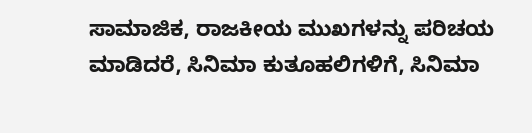ಸಾಮಾಜಿಕ, ರಾಜಕೀಯ ಮುಖಗಳನ್ನು ಪರಿಚಯ ಮಾಡಿದರೆ, ಸಿನಿಮಾ ಕುತೂಹಲಿಗಳಿಗೆ, ಸಿನಿಮಾ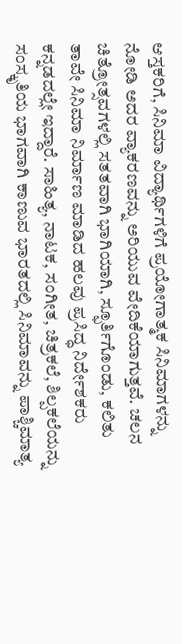ಆಸ್ತಕರಿಗೆ, ಸಿನಿಮಾ ವಿದ್ಯಾರ್ಥಿಗಳಿಗೆ ಪ್ರಯೋಗಾತ್ಮಕ ಸಿನಿಮಾಗಳನ್ನು ನೋಡಿ ಅದರ ವ್ಯಾಕರಣವನ್ನು ಅರಿಯುವ ವೇದಿಕೆಯಾಗುತ್ತವೆ. ಚಲನ ಚಿತ್ರೋತ್ಸವಗಳಲ್ಲಿ ಸತತವಾಗಿ ಭಾಗಿಯಾಗಿ, ಸ್ಫೂರ್ತಿಗೊಂಡು, ಕಲಿತು ತಾವೇ ಸಿನಿಮಾ ನಿರ್ಮಾಣ ಮಾಡಿದ ಹಲವು ಪ್ರಸಿದ್ಧ ನಿರ್ದೇಶಕರು ಕನ್ನಡದಲ್ಲೇ ಇದ್ದಾರೆ. ಸಾಹಿತ್ಯ, ನಾಟಕ, ಸಂಗೀತ, ಚಿತ್ರಕಲೆ, ಶಿಲ್ಪಕಲೆಯನ್ನು ಸಂಸ್ಕೃತಿಯ ಭಾಗವಾಗಿ ಕಾಣುವ ಭಾರತದಲ್ಲಿ ಸಿನಿಮಾವನ್ನು ಪಾಶ್ಚಿಮಾತ್ಯ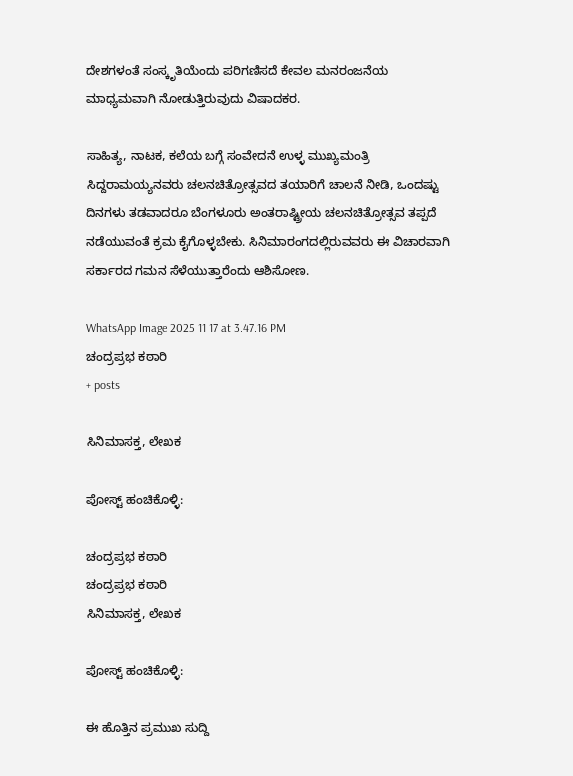ದೇಶಗಳಂತೆ ಸಂಸ್ಕೃತಿಯೆಂದು ಪರಿಗಣಿಸದೆ ಕೇವಲ ಮನರಂಜನೆಯ ಮಾಧ್ಯಮವಾಗಿ ನೋಡುತ್ತಿರುವುದು ವಿಷಾದಕರ.

ಸಾಹಿತ್ಯ, ನಾಟಕ, ಕಲೆಯ ಬಗ್ಗೆ ಸಂವೇದನೆ ಉಳ್ಳ ಮುಖ್ಯಮಂತ್ರಿ ಸಿದ್ದರಾಮಯ್ಯನವರು ಚಲನಚಿತ್ರೋತ್ಸವದ ತಯಾರಿಗೆ ಚಾಲನೆ ನೀಡಿ, ಒಂದಷ್ಟು ದಿನಗಳು ತಡವಾದರೂ ಬೆಂಗಳೂರು ಅಂತರಾಷ್ಟ್ರೀಯ ಚಲನಚಿತ್ರೋತ್ಸವ ತಪ್ಪದೆ ನಡೆಯುವಂತೆ ಕ್ರಮ ಕೈಗೊಳ್ಳಬೇಕು. ಸಿನಿಮಾರಂಗದಲ್ಲಿರುವವರು ಈ ವಿಚಾರವಾಗಿ ಸರ್ಕಾರದ ಗಮನ ಸೆಳೆಯುತ್ತಾರೆಂದು ಆಶಿಸೋಣ.

WhatsApp Image 2025 11 17 at 3.47.16 PM
ಚಂದ್ರಪ್ರಭ ಕಠಾರಿ
+ posts

ಸಿನಿಮಾಸಕ್ತ, ಲೇಖಕ

ಪೋಸ್ಟ್ ಹಂಚಿಕೊಳ್ಳಿ:

ಚಂದ್ರಪ್ರಭ ಕಠಾರಿ
ಚಂದ್ರಪ್ರಭ ಕಠಾರಿ
ಸಿನಿಮಾಸಕ್ತ, ಲೇಖಕ

ಪೋಸ್ಟ್ ಹಂಚಿಕೊಳ್ಳಿ:

ಈ ಹೊತ್ತಿನ ಪ್ರಮುಖ ಸುದ್ದಿ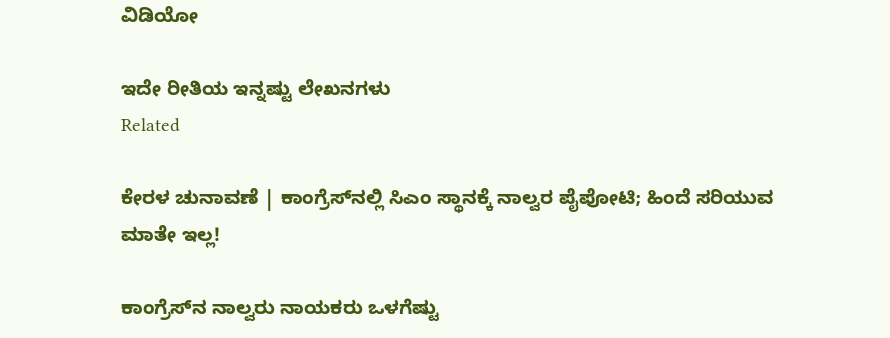ವಿಡಿಯೋ

ಇದೇ ರೀತಿಯ ಇನ್ನಷ್ಟು ಲೇಖನಗಳು
Related

ಕೇರಳ ಚುನಾವಣೆ | ಕಾಂಗ್ರೆಸ್‌ನಲ್ಲಿ ಸಿಎಂ ಸ್ಥಾನಕ್ಕೆ ನಾಲ್ವರ ಪೈಪೋಟಿ; ಹಿಂದೆ ಸರಿಯುವ ಮಾತೇ ಇಲ್ಲ!

ಕಾಂಗ್ರೆಸ್‌ನ ನಾಲ್ವರು ನಾಯಕರು ಒಳಗೆಷ್ಟು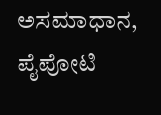ಅಸಮಾಧಾನ, ಪೈಪೋಟಿ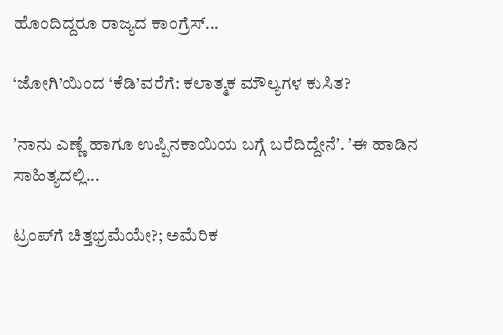ಹೊಂದಿದ್ದರೂ ರಾಜ್ಯದ ಕಾಂಗ್ರೆಸ್...

‘ಜೋಗಿ’ಯಿಂದ ‘ಕೆಡಿ’ವರೆಗೆ: ಕಲಾತ್ಮಕ ಮೌಲ್ಯಗಳ ಕುಸಿತ?

ʼನಾನು ಎಣ್ಣೆ ಹಾಗೂ ಉಪ್ಪಿನಕಾಯಿಯ ಬಗ್ಗೆ ಬರೆದಿದ್ದೇನೆʼ. ʼಈ ಹಾಡಿನ ಸಾಹಿತ್ಯದಲ್ಲಿ...

ಟ್ರಂಪ್‌ಗೆ ಚಿತ್ತಭ್ರಮೆಯೇ?; ಅಮೆರಿಕ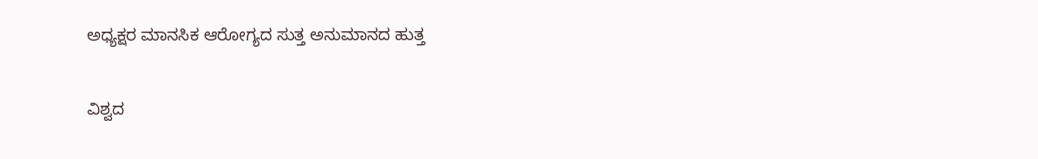ಅಧ್ಯಕ್ಷರ ಮಾನಸಿಕ ಆರೋಗ್ಯದ ಸುತ್ತ ಅನುಮಾನದ ಹುತ್ತ

ವಿಶ್ವದ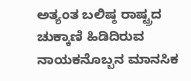ಅತ್ಯಂತ ಬಲಿಷ್ಠ ರಾಷ್ಟ್ರದ ಚುಕ್ಕಾಣಿ ಹಿಡಿದಿರುವ ನಾಯಕನೊಬ್ಬನ ಮಾನಸಿಕ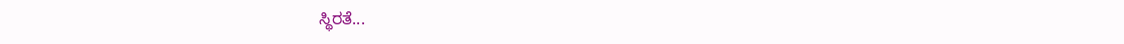ಸ್ಥಿರತೆ...